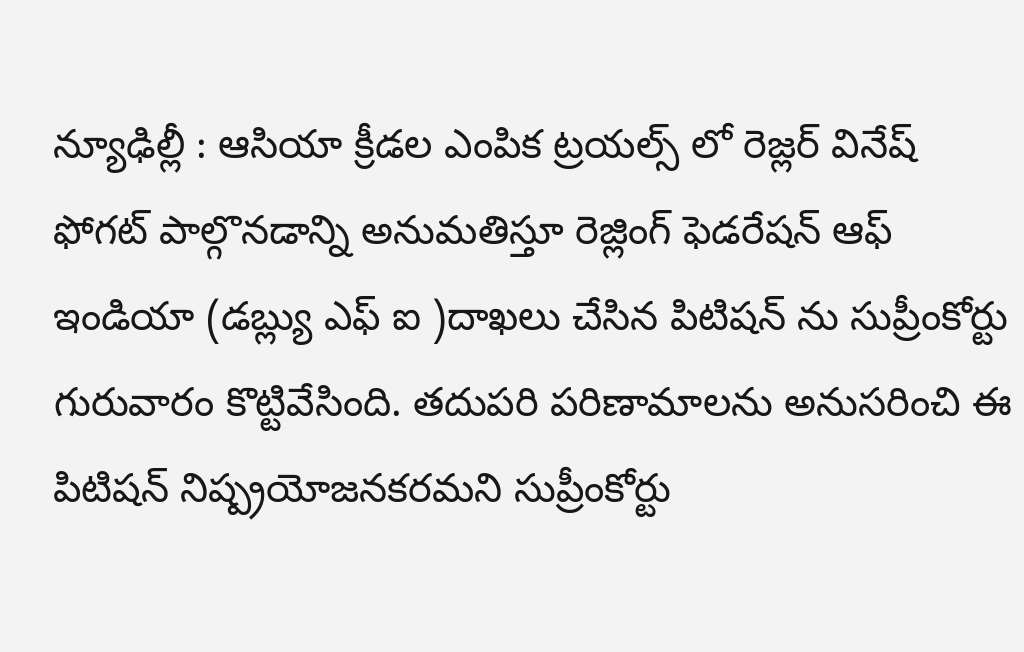న్యూఢిల్లీ : ఆసియా క్రీడల ఎంపిక ట్రయల్స్ లో రెజ్లర్ వినేష్ ఫోగట్ పాల్గొనడాన్ని అనుమతిస్తూ రెజ్లింగ్ ఫెడరేషన్ ఆఫ్ ఇండియా (డబ్ల్యు ఎఫ్ ఐ )దాఖలు చేసిన పిటిషన్ ను సుప్రీంకోర్టు గురువారం కొట్టివేసింది. తదుపరి పరిణామాలను అనుసరించి ఈ పిటిషన్ నిష్ప్రయోజనకరమని సుప్రీంకోర్టు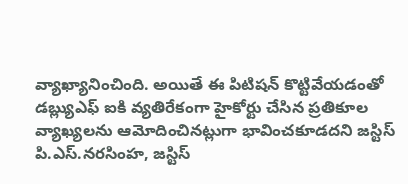వ్యాఖ్యానించింది. అయితే ఈ పిటిషన్ కొట్టివేయడంతో డబ్ల్యుఎఫ్ ఐకి వ్యతిరేకంగా హైకోర్టు చేసిన ప్రతికూల వ్యాఖ్యలను ఆమోదించినట్లుగా భావించకూడదని జస్టిస్ పి.ఎస్.నరసింహ, జస్టిస్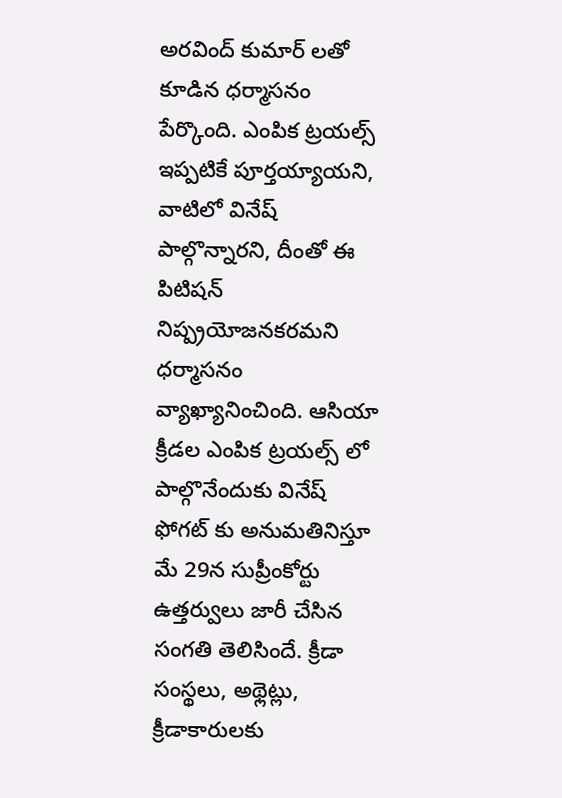అరవింద్ కుమార్ లతో కూడిన ధర్మాసనం పేర్కొంది. ఎంపిక ట్రయల్స్ ఇప్పటికే పూర్తయ్యాయని, వాటిలో వినేష్ పాల్గొన్నారని, దీంతో ఈ పిటిషన్ నిష్ప్రయోజనకరమని ధర్మాసనం వ్యాఖ్యానించింది. ఆసియా క్రీడల ఎంపిక ట్రయల్స్ లో పాల్గొనేందుకు వినేష్ ఫోగట్ కు అనుమతినిస్తూ మే 29న సుప్రీంకోర్టు ఉత్తర్వులు జారీ చేసిన సంగతి తెలిసిందే. క్రీడా సంస్థలు, అథ్లెట్లు, క్రీడాకారులకు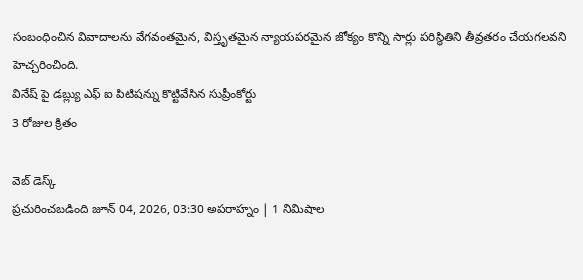సంబంధించిన వివాదాలను వేగవంతమైన, విస్తృతమైన న్యాయపరమైన జోక్యం కొన్ని సార్లు పరిస్థితిని తీవ్రతరం చేయగలవని హెచ్చరించింది.
వినేష్ పై డబ్ల్యు ఎఫ్ ఐ పిటిషన్ను కొట్టివేసిన సుప్రీంకోర్టు
3 రోజుల క్రితం

వెబ్ డెస్క్
ప్రచురించబడింది జూన్ 04, 2026, 03:30 అపరాహ్నం | 1 నిమిషాల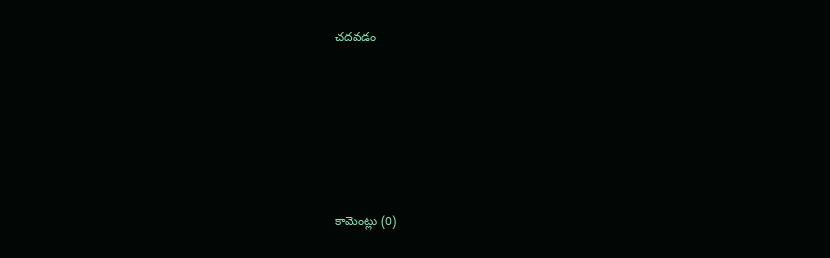చదవడం







కామెంట్లు (0)